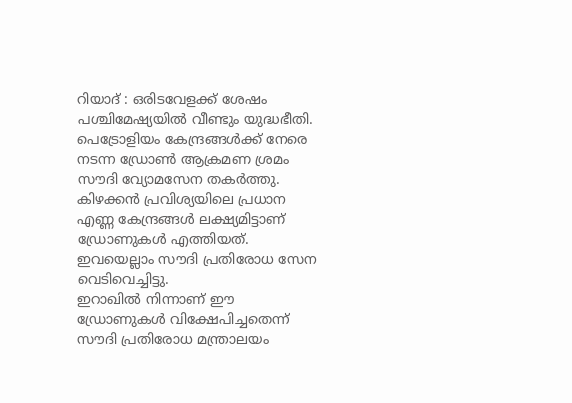റിയാദ് : ഒരിടവേളക്ക് ശേഷം പശ്ചിമേഷ്യയിൽ വീണ്ടും യുദ്ധഭീതി. പെട്രോളിയം കേന്ദ്രങ്ങൾക്ക് നേരെ നടന്ന ഡ്രോൺ ആക്രമണ ശ്രമം സൗദി വ്യോമസേന തകർത്തു. കിഴക്കൻ പ്രവിശ്യയിലെ പ്രധാന എണ്ണ കേന്ദ്രങ്ങൾ ലക്ഷ്യമിട്ടാണ് ഡ്രോണുകൾ എത്തിയത്. ഇവയെല്ലാം സൗദി പ്രതിരോധ സേന വെടിവെച്ചിട്ടു.
ഇറാഖിൽ നിന്നാണ് ഈ ഡ്രോണുകൾ വിക്ഷേപിച്ചതെന്ന് സൗദി പ്രതിരോധ മന്ത്രാലയം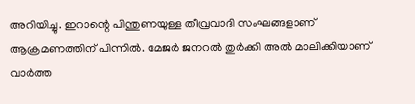അറിയിച്ചു. ഇറാന്റെ പിന്തുണയുള്ള തീവ്രവാദി സംഘങ്ങളാണ് ആക്രമണത്തിന് പിന്നിൽ. മേജർ ജനറൽ തുർക്കി അൽ മാലിക്കിയാണ് വാർത്ത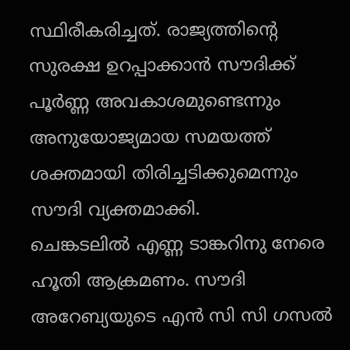സ്ഥിരീകരിച്ചത്. രാജ്യത്തിന്റെ സുരക്ഷ ഉറപ്പാക്കാൻ സൗദിക്ക് പൂർണ്ണ അവകാശമുണ്ടെന്നും അനുയോജ്യമായ സമയത്ത് ശക്തമായി തിരിച്ചടിക്കുമെന്നും സൗദി വ്യക്തമാക്കി.
ചെങ്കടലിൽ എണ്ണ ടാങ്കറിനു നേരെ ഹൂതി ആക്രമണം. സൗദി അറേബ്യയുടെ എൻ സി സി ഗസൽ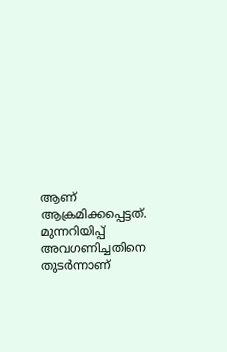ആണ് ആക്രമിക്കപ്പെട്ടത്. മുന്നറിയിപ്പ് അവഗണിച്ചതിനെ തുടർന്നാണ്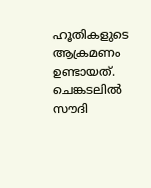ഹൂതികളുടെ ആക്രമണം ഉണ്ടായത്. ചെങ്കടലിൽ സൗദി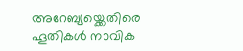അറേബ്യയ്ക്കെതിരെ ഹൂതികൾ നാവിക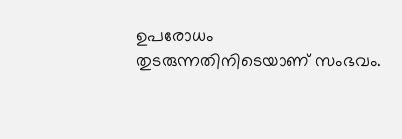ഉപരോധം തുടരുന്നതിനിടെയാണ് സംഭവം.